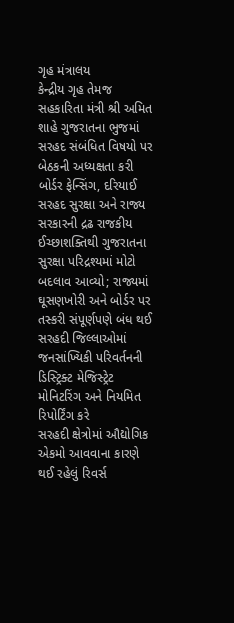ગૃહ મંત્રાલય
કેન્દ્રીય ગૃહ તેમજ સહકારિતા મંત્રી શ્રી અમિત શાહે ગુજરાતના ભુજમાં સરહદ સંબંધિત વિષયો પર બેઠકની અધ્યક્ષતા કરી
બોર્ડર ફેન્સિંગ, દરિયાઈ સરહદ સુરક્ષા અને રાજ્ય સરકારની દ્રઢ રાજકીય ઈચ્છાશક્તિથી ગુજરાતના સુરક્ષા પરિદ્રશ્યમાં મોટો બદલાવ આવ્યો; રાજ્યમાં ઘૂસણખોરી અને બોર્ડર પર તસ્કરી સંપૂર્ણપણે બંધ થઈ
સરહદી જિલ્લાઓમાં જનસાંખ્યિકી પરિવર્તનની ડિસ્ટ્રિક્ટ મેજિસ્ટ્રેટ મોનિટરિંગ અને નિયમિત રિપોર્ટિંગ કરે
સરહદી ક્ષેત્રોમાં ઔદ્યોગિક એકમો આવવાના કારણે થઈ રહેલું રિવર્સ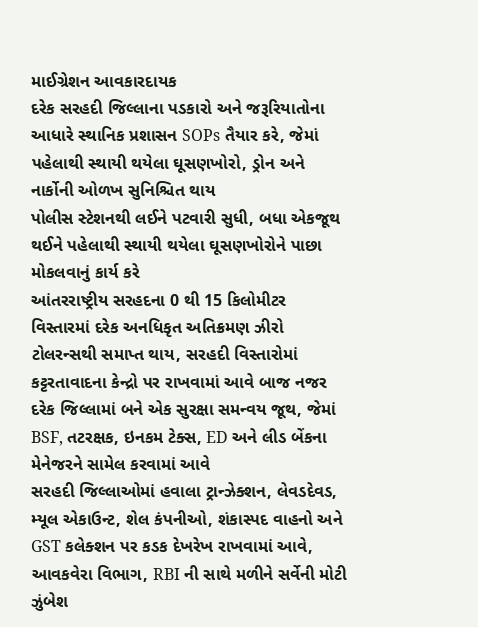માઈગ્રેશન આવકારદાયક
દરેક સરહદી જિલ્લાના પડકારો અને જરૂરિયાતોના આધારે સ્થાનિક પ્રશાસન SOPs તૈયાર કરે, જેમાં પહેલાથી સ્થાયી થયેલા ઘૂસણખોરો, ડ્રોન અને નાર્કોની ઓળખ સુનિશ્ચિત થાય
પોલીસ સ્ટેશનથી લઈને પટવારી સુધી, બધા એકજૂથ થઈને પહેલાથી સ્થાયી થયેલા ઘૂસણખોરોને પાછા મોકલવાનું કાર્ય કરે
આંતરરાષ્ટ્રીય સરહદના 0 થી 15 કિલોમીટર વિસ્તારમાં દરેક અનધિકૃત અતિક્રમણ ઝીરો ટોલરન્સથી સમાપ્ત થાય, સરહદી વિસ્તારોમાં કટ્ટરતાવાદના કેન્દ્રો પર રાખવામાં આવે બાજ નજર
દરેક જિલ્લામાં બને એક સુરક્ષા સમન્વય જૂથ, જેમાં BSF, તટરક્ષક, ઇનકમ ટેક્સ, ED અને લીડ બેંકના મેનેજરને સામેલ કરવામાં આવે
સરહદી જિલ્લાઓમાં હવાલા ટ્રાન્ઝેક્શન, લેવડદેવડ, મ્યૂલ એકાઉન્ટ, શેલ કંપનીઓ, શંકાસ્પદ વાહનો અને GST કલેક્શન પર કડક દેખરેખ રાખવામાં આવે, આવકવેરા વિભાગ, RBI ની સાથે મળીને સર્વેની મોટી ઝુંબેશ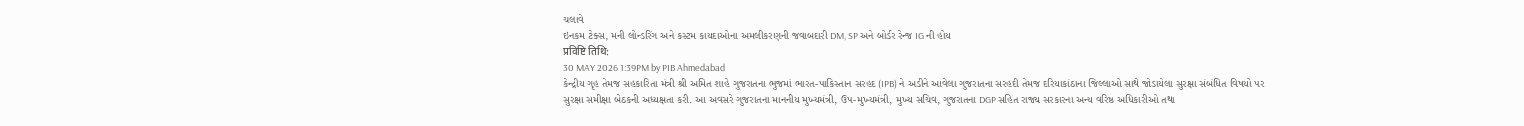ચલાવે
ઇનકમ ટેક્સ, મની લોન્ડરિંગ અને કસ્ટમ કાયદાઓના અમલીકરણની જવાબદારી DM, SP અને બોર્ડર રેન્જ IG ની હોય
प्रविष्टि तिथि:
30 MAY 2026 1:39PM by PIB Ahmedabad
કેન્દ્રીય ગૃહ તેમજ સહકારિતા મંત્રી શ્રી અમિત શાહે ગુજરાતના ભુજમાં ભારત-પાકિસ્તાન સરહદ (IPB) ને અડીને આવેલા ગુજરાતના સરહદી તેમજ દરિયાકાંઠાના જિલ્લાઓ સાથે જોડાયેલા સુરક્ષા સંબંધિત વિષયો પર સુરક્ષા સમીક્ષા બેઠકની અધ્યક્ષતા કરી. આ અવસરે ગુજરાતના માનનીય મુખ્યમંત્રી, ઉપ-મુખ્યમંત્રી, મુખ્ય સચિવ, ગુજરાતના DGP સહિત રાજ્ય સરકારના અન્ય વરિષ્ઠ અધિકારીઓ તથા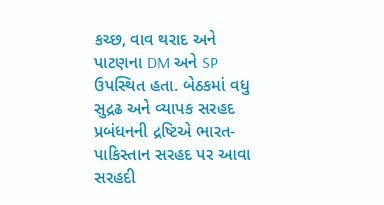કચ્છ, વાવ થરાદ અને પાટણના DM અને SP ઉપસ્થિત હતા. બેઠકમાં વધુ સુદ્રઢ અને વ્યાપક સરહદ પ્રબંધનની દ્રષ્ટિએ ભારત-પાકિસ્તાન સરહદ પર આવા સરહદી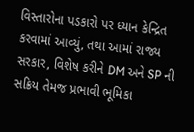વિસ્તારોના પડકારો પર ધ્યાન કેન્દ્રિત કરવામાં આવ્યું, તથા આમાં રાજ્ય સરકાર, વિશેષ કરીને DM અને SP ની સક્રિય તેમજ પ્રભાવી ભૂમિકા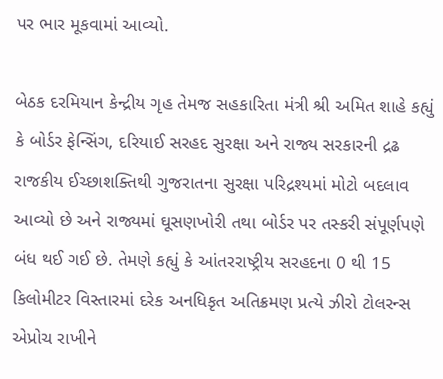પર ભાર મૂકવામાં આવ્યો.

બેઠક દરમિયાન કેન્દ્રીય ગૃહ તેમજ સહકારિતા મંત્રી શ્રી અમિત શાહે કહ્યું કે બોર્ડર ફેન્સિંગ, દરિયાઈ સરહદ સુરક્ષા અને રાજ્ય સરકારની દ્રઢ રાજકીય ઈચ્છાશક્તિથી ગુજરાતના સુરક્ષા પરિદ્રશ્યમાં મોટો બદલાવ આવ્યો છે અને રાજ્યમાં ઘૂસણખોરી તથા બોર્ડર પર તસ્કરી સંપૂર્ણપણે બંધ થઈ ગઈ છે. તેમણે કહ્યું કે આંતરરાષ્ટ્રીય સરહદના 0 થી 15 કિલોમીટર વિસ્તારમાં દરેક અનધિકૃત અતિક્રમણ પ્રત્યે ઝીરો ટોલરન્સ એપ્રોચ રાખીને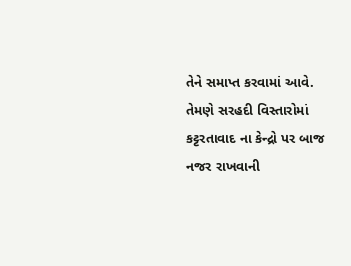તેને સમાપ્ત કરવામાં આવે. તેમણે સરહદી વિસ્તારોમાં કટ્ટરતાવાદ ના કેન્દ્રો પર બાજ નજર રાખવાની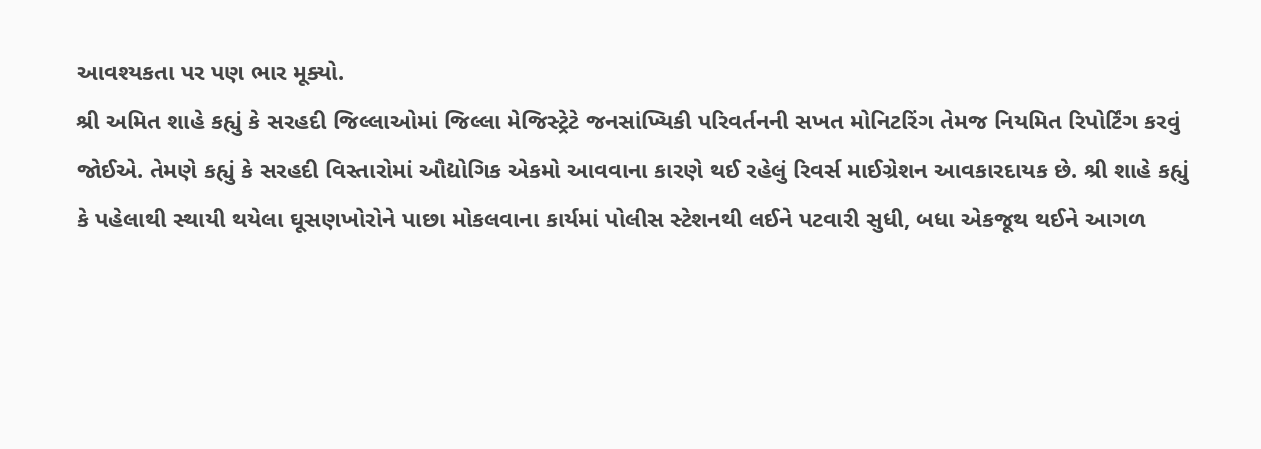આવશ્યકતા પર પણ ભાર મૂક્યો.
શ્રી અમિત શાહે કહ્યું કે સરહદી જિલ્લાઓમાં જિલ્લા મેજિસ્ટ્રેટે જનસાંખ્યિકી પરિવર્તનની સખત મોનિટરિંગ તેમજ નિયમિત રિપોર્ટિંગ કરવું જોઈએ. તેમણે કહ્યું કે સરહદી વિસ્તારોમાં ઔદ્યોગિક એકમો આવવાના કારણે થઈ રહેલું રિવર્સ માઈગ્રેશન આવકારદાયક છે. શ્રી શાહે કહ્યું કે પહેલાથી સ્થાયી થયેલા ઘૂસણખોરોને પાછા મોકલવાના કાર્યમાં પોલીસ સ્ટેશનથી લઈને પટવારી સુધી, બધા એકજૂથ થઈને આગળ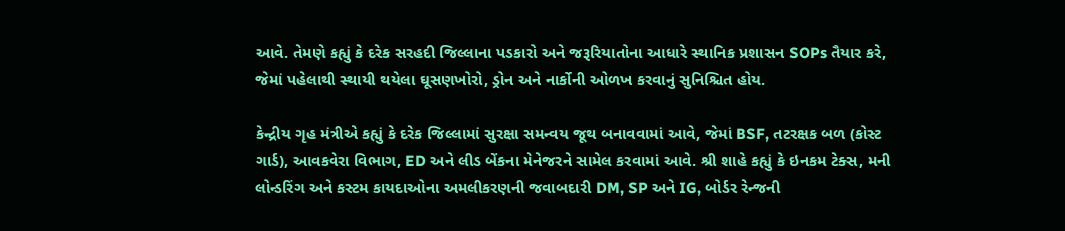આવે. તેમણે કહ્યું કે દરેક સરહદી જિલ્લાના પડકારો અને જરૂરિયાતોના આધારે સ્થાનિક પ્રશાસન SOPs તૈયાર કરે, જેમાં પહેલાથી સ્થાયી થયેલા ઘૂસણખોરો, ડ્રોન અને નાર્કોની ઓળખ કરવાનું સુનિશ્ચિત હોય.

કેન્દ્રીય ગૃહ મંત્રીએ કહ્યું કે દરેક જિલ્લામાં સુરક્ષા સમન્વય જૂથ બનાવવામાં આવે, જેમાં BSF, તટરક્ષક બળ (કોસ્ટ ગાર્ડ), આવકવેરા વિભાગ, ED અને લીડ બેંકના મેનેજરને સામેલ કરવામાં આવે. શ્રી શાહે કહ્યું કે ઇનકમ ટેક્સ, મની લોન્ડરિંગ અને કસ્ટમ કાયદાઓના અમલીકરણની જવાબદારી DM, SP અને IG, બોર્ડર રેન્જની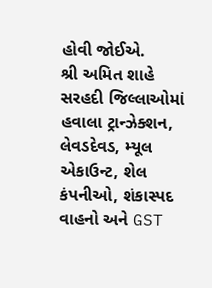હોવી જોઈએ.
શ્રી અમિત શાહે સરહદી જિલ્લાઓમાં હવાલા ટ્રાન્ઝેક્શન, લેવડદેવડ, મ્યૂલ એકાઉન્ટ, શેલ કંપનીઓ, શંકાસ્પદ વાહનો અને GST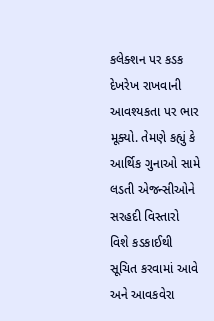કલેક્શન પર કડક દેખરેખ રાખવાની આવશ્યકતા પર ભાર મૂક્યો. તેમણે કહ્યું કે આર્થિક ગુનાઓ સામે લડતી એજન્સીઓને સરહદી વિસ્તારો વિશે કડકાઈથી સૂચિત કરવામાં આવે અને આવકવેરા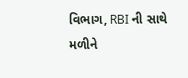વિભાગ, RBI ની સાથે મળીને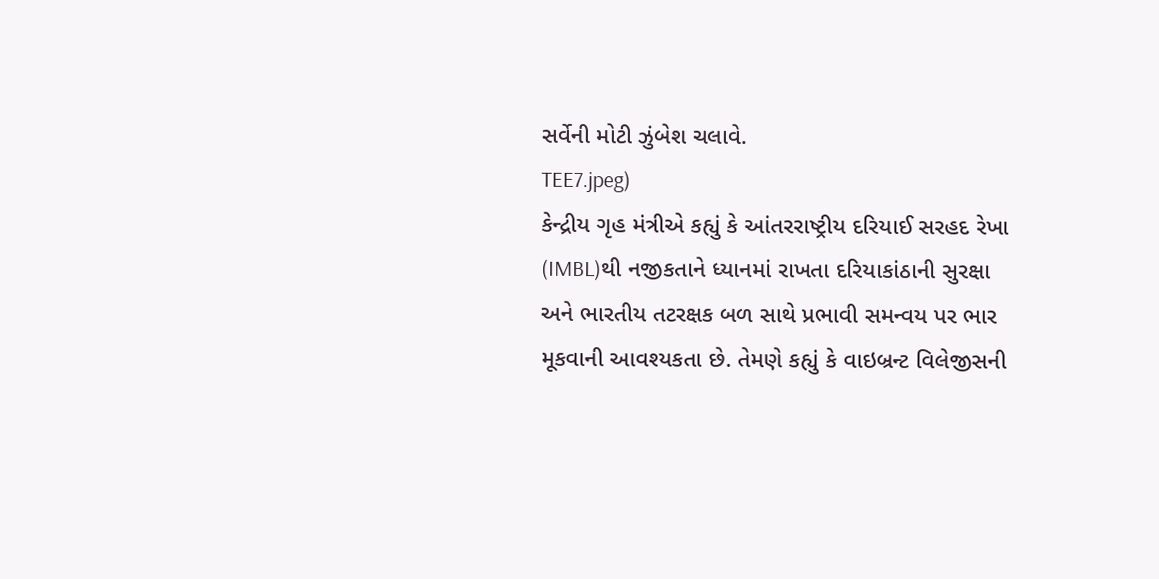સર્વેની મોટી ઝુંબેશ ચલાવે.
TEE7.jpeg)
કેન્દ્રીય ગૃહ મંત્રીએ કહ્યું કે આંતરરાષ્ટ્રીય દરિયાઈ સરહદ રેખા (IMBL)થી નજીકતાને ધ્યાનમાં રાખતા દરિયાકાંઠાની સુરક્ષા અને ભારતીય તટરક્ષક બળ સાથે પ્રભાવી સમન્વય પર ભાર મૂકવાની આવશ્યકતા છે. તેમણે કહ્યું કે વાઇબ્રન્ટ વિલેજીસની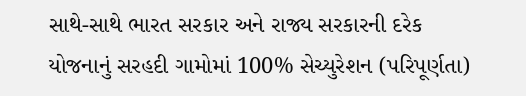સાથે-સાથે ભારત સરકાર અને રાજ્ય સરકારની દરેક યોજનાનું સરહદી ગામોમાં 100% સેચ્યુરેશન (પરિપૂર્ણતા)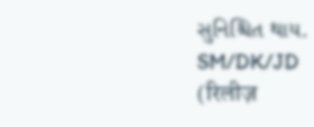સુનિશ્ચિત થાય.
SM/DK/JD
(रिलीज़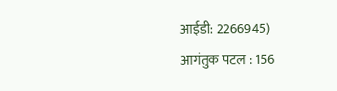आईडी: 2266945)
आगंतुक पटल : 156